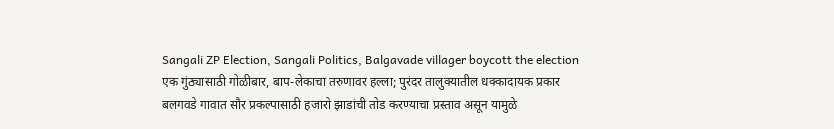Sangali ZP Election, Sangali Politics, Balgavade villager boycott the election
एक गुंठ्यासाठी गोळीबार, बाप-लेकाचा तरुणावर हल्ला; पुरंदर तालुक्यातील धक्कादायक प्रकार
बलगवडे गावात सौर प्रकल्पासाठी हजारो झाडांची तोड करण्याचा प्रस्ताव असून यामुळे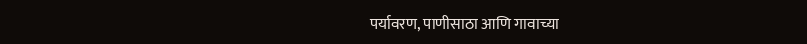पर्यावरण, पाणीसाठा आणि गावाच्या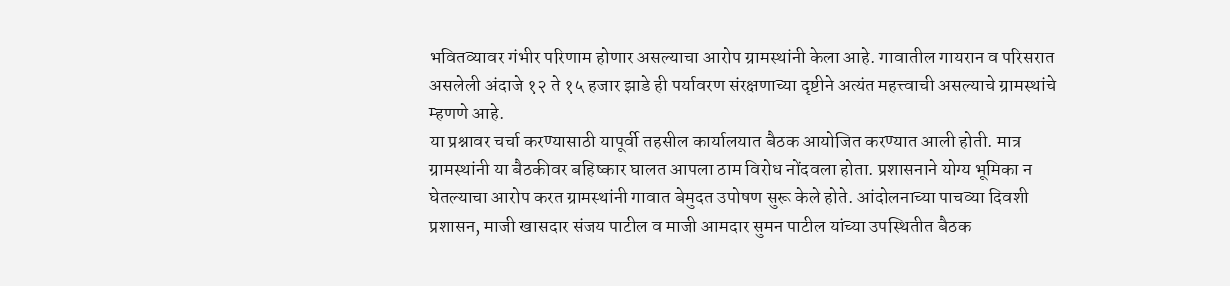भवितव्यावर गंभीर परिणाम होणार असल्याचा आरोप ग्रामस्थांनी केला आहे. गावातील गायरान व परिसरात असलेली अंदाजे १२ ते १५ हजार झाडे ही पर्यावरण संरक्षणाच्या दृष्टीने अत्यंत महत्त्वाची असल्याचे ग्रामस्थांचे म्हणणे आहे.
या प्रश्नावर चर्चा करण्यासाठी यापूर्वी तहसील कार्यालयात बैठक आयोजित करण्यात आली होती. मात्र ग्रामस्थांनी या बैठकीवर बहिष्कार घालत आपला ठाम विरोध नोंदवला होता. प्रशासनाने योग्य भूमिका न घेतल्याचा आरोप करत ग्रामस्थांनी गावात बेमुदत उपोषण सुरू केले होते. आंदोलनाच्या पाचव्या दिवशी प्रशासन, माजी खासदार संजय पाटील व माजी आमदार सुमन पाटील यांच्या उपस्थितीत बैठक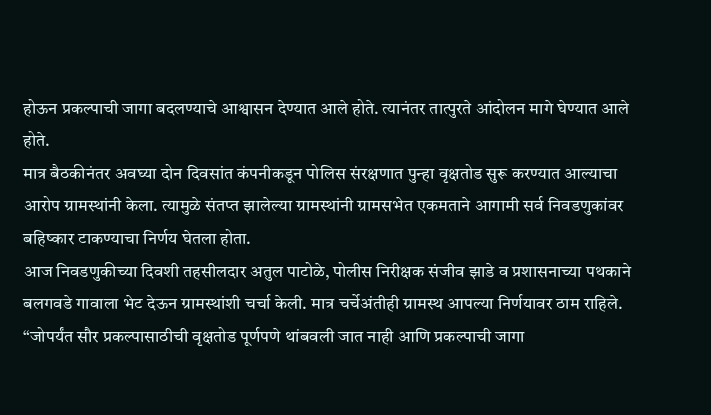होऊन प्रकल्पाची जागा बदलण्याचे आश्वासन देण्यात आले होते. त्यानंतर तात्पुरते आंदोलन मागे घेण्यात आले होते.
मात्र बैठकीनंतर अवघ्या दोन दिवसांत कंपनीकडून पोलिस संरक्षणात पुन्हा वृक्षतोड सुरू करण्यात आल्याचा आरोप ग्रामस्थांनी केला. त्यामुळे संतप्त झालेल्या ग्रामस्थांनी ग्रामसभेत एकमताने आगामी सर्व निवडणुकांवर बहिष्कार टाकण्याचा निर्णय घेतला होता.
आज निवडणुकीच्या दिवशी तहसीलदार अतुल पाटोळे, पोलीस निरीक्षक संजीव झाडे व प्रशासनाच्या पथकाने बलगवडे गावाला भेट देऊन ग्रामस्थांशी चर्चा केली. मात्र चर्चेअंतीही ग्रामस्थ आपल्या निर्णयावर ठाम राहिले. “जोपर्यंत सौर प्रकल्पासाठीची वृक्षतोड पूर्णपणे थांबवली जात नाही आणि प्रकल्पाची जागा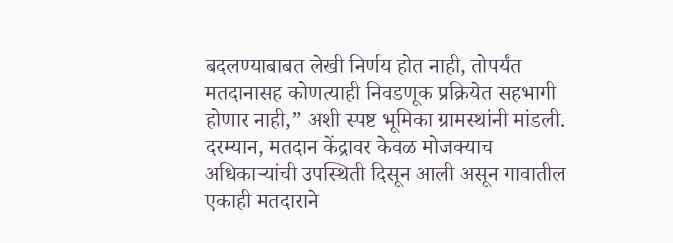बदलण्याबाबत लेखी निर्णय होत नाही, तोपर्यंत मतदानासह कोणत्याही निवडणूक प्रक्रियेत सहभागी होणार नाही,” अशी स्पष्ट भूमिका ग्रामस्थांनी मांडली.
दरम्यान, मतदान केंद्रावर केवळ मोजक्याच अधिकाऱ्यांची उपस्थिती दिसून आली असून गावातील एकाही मतदाराने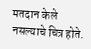मतदान केले नसल्याचे चित्र होते.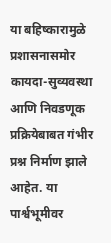या बहिष्कारामुळे प्रशासनासमोर कायदा-सुव्यवस्था आणि निवडणूक प्रक्रियेबाबत गंभीर प्रश्न निर्माण झाले आहेत. या पार्श्वभूमीवर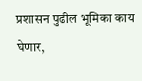प्रशासन पुढील भूमिका काय घेणार,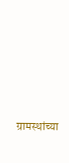ग्रामस्थांच्या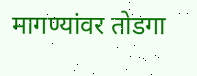मागण्यांवर तोडगा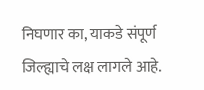निघणार का, याकडे संपूर्ण जिल्ह्याचे लक्ष लागले आहे.